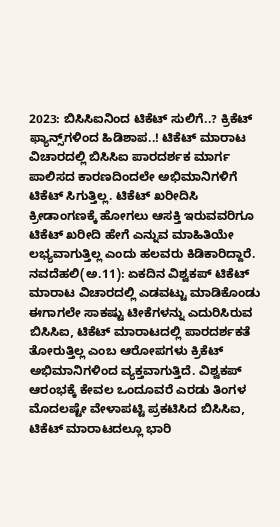2023: ಬಿಸಿಸಿಐನಿಂದ ಟಿಕೆಟ್‌ ಸುಲಿಗೆ..? ಕ್ರಿಕೆಟ್‌ ಫ್ಯಾನ್ಸ್‌ಗಳಿಂದ ಹಿಡಿಶಾಪ..! ಟಿಕೆಟ್‌ ಮಾರಾಟ ವಿಚಾರದಲ್ಲಿ ಬಿಸಿಸಿಐ ಪಾರದರ್ಶಕ ಮಾರ್ಗ ಪಾಲಿಸದ ಕಾರಣದಿಂದಲೇ ಅಭಿಮಾನಿಗಳಿಗೆ ಟಿಕೆಟ್‌ ಸಿಗುತ್ತಿಲ್ಲ. ಟಿಕೆಟ್‌ ಖರೀದಿಸಿ ಕ್ರೀಡಾಂಗಣಕ್ಕೆ ಹೋಗಲು ಆಸಕ್ತಿ ಇರುವವರಿಗೂ ಟಿಕೆಟ್‌ ಖರೀದಿ ಹೇಗೆ ಎನ್ನುವ ಮಾಹಿತಿಯೇ ಲಭ್ಯವಾಗುತ್ತಿಲ್ಲ ಎಂದು ಹಲವರು ಕಿಡಿಕಾರಿದ್ದಾರೆ. ನವದೆಹಲಿ(ಅ.11): ಏಕದಿನ ವಿಶ್ವಕಪ್‌ ಟಿಕೆಟ್‌ ಮಾರಾಟ ವಿಚಾರದಲ್ಲಿ ಎಡವಟ್ಟು ಮಾಡಿಕೊಂಡು ಈಗಾಗಲೇ ಸಾಕಷ್ಟು ಟೀಕೆಗಳನ್ನು ಎದುರಿಸಿರುವ ಬಿಸಿಸಿಐ, ಟಿಕೆಟ್‌ ಮಾರಾಟದಲ್ಲಿ ಪಾರದರ್ಶಕತೆ ತೋರುತ್ತಿಲ್ಲ ಎಂಬ ಆರೋಪಗಳು ಕ್ರಿಕೆಟ್‌ ಅಭಿಮಾನಿಗಳಿಂದ ವ್ಯಕ್ತವಾಗುತ್ತಿದೆ. ವಿಶ್ವಕಪ್‌ ಆರಂಭಕ್ಕೆ ಕೇವಲ ಒಂದೂವರೆ ಎರಡು ತಿಂಗಳ ಮೊದಲಷ್ಟೇ ವೇಳಾಪಟ್ಟಿ ಪ್ರಕಟಿಸಿದ ಬಿಸಿಸಿಐ, ಟಿಕೆಟ್‌ ಮಾರಾಟದಲ್ಲೂ ಭಾರಿ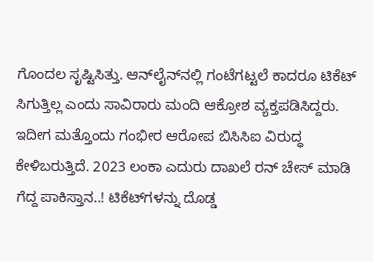ಗೊಂದಲ ಸೃಷ್ಟಿಸಿತ್ತು. ಆನ್‌ಲೈನ್‌ನಲ್ಲಿ ಗಂಟೆಗಟ್ಟಲೆ ಕಾದರೂ ಟಿಕೆಟ್‌ ಸಿಗುತ್ತಿಲ್ಲ ಎಂದು ಸಾವಿರಾರು ಮಂದಿ ಆಕ್ರೋಶ ವ್ಯಕ್ತಪಡಿಸಿದ್ದರು. ಇದೀಗ ಮತ್ತೊಂದು ಗಂಭೀರ ಆರೋಪ ಬಿಸಿಸಿಐ ವಿರುದ್ಧ ಕೇಳಿಬರುತ್ತಿದೆ. 2023 ಲಂಕಾ ಎದುರು ದಾಖಲೆ ರನ್ ಚೇಸ್‌ ಮಾಡಿ ಗೆದ್ದ ಪಾಕಿಸ್ತಾನ..! ಟಿಕೆಟ್‌ಗಳನ್ನು ದೊಡ್ಡ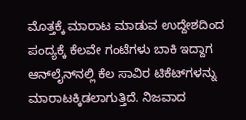ಮೊತ್ತಕ್ಕೆ ಮಾರಾಟ ಮಾಡುವ ಉದ್ದೇಶದಿಂದ ಪಂದ್ಯಕ್ಕೆ ಕೆಲವೇ ಗಂಟೆಗಳು ಬಾಕಿ ಇದ್ದಾಗ ಆನ್‌ಲೈನ್‌ನಲ್ಲಿ ಕೆಲ ಸಾವಿರ ಟಿಕೆಟ್‌ಗಳನ್ನು ಮಾರಾಟಕ್ಕಿಡಲಾಗುತ್ತಿದೆ. ನಿಜವಾದ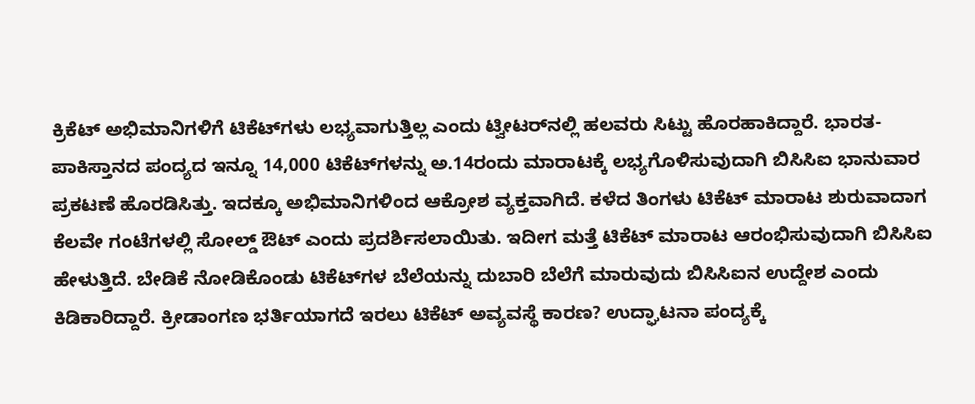ಕ್ರಿಕೆಟ್‌ ಅಭಿಮಾನಿಗಳಿಗೆ ಟಿಕೆಟ್‌ಗಳು ಲಭ್ಯವಾಗುತ್ತಿಲ್ಲ ಎಂದು ಟ್ವೀಟರ್‌ನಲ್ಲಿ ಹಲವರು ಸಿಟ್ಟು ಹೊರಹಾಕಿದ್ದಾರೆ. ಭಾರತ-ಪಾಕಿಸ್ತಾನದ ಪಂದ್ಯದ ಇನ್ನೂ 14,000 ಟಿಕೆಟ್‌ಗಳನ್ನು ಅ.14ರಂದು ಮಾರಾಟಕ್ಕೆ ಲಭ್ಯಗೊಳಿಸುವುದಾಗಿ ಬಿಸಿಸಿಐ ಭಾನುವಾರ ಪ್ರಕಟಣೆ ಹೊರಡಿಸಿತ್ತು. ಇದಕ್ಕೂ ಅಭಿಮಾನಿಗಳಿಂದ ಆಕ್ರೋಶ ವ್ಯಕ್ತವಾಗಿದೆ. ಕಳೆದ ತಿಂಗಳು ಟಿಕೆಟ್‌ ಮಾರಾಟ ಶುರುವಾದಾಗ ಕೆಲವೇ ಗಂಟೆಗಳಲ್ಲಿ ಸೋಲ್ಡ್‌ ಔಟ್‌ ಎಂದು ಪ್ರದರ್ಶಿಸಲಾಯಿತು. ಇದೀಗ ಮತ್ತೆ ಟಿಕೆಟ್‌ ಮಾರಾಟ ಆರಂಭಿಸುವುದಾಗಿ ಬಿಸಿಸಿಐ ಹೇಳುತ್ತಿದೆ. ಬೇಡಿಕೆ ನೋಡಿಕೊಂಡು ಟಿಕೆಟ್‌ಗಳ ಬೆಲೆಯನ್ನು ದುಬಾರಿ ಬೆಲೆಗೆ ಮಾರುವುದು ಬಿಸಿಸಿಐನ ಉದ್ದೇಶ ಎಂದು ಕಿಡಿಕಾರಿದ್ದಾರೆ. ಕ್ರೀಡಾಂಗಣ ಭರ್ತಿಯಾಗದೆ ಇರಲು ಟಿಕೆಟ್‌ ಅವ್ಯವಸ್ಥೆ ಕಾರಣ? ಉದ್ಘಾಟನಾ ಪಂದ್ಯಕ್ಕೆ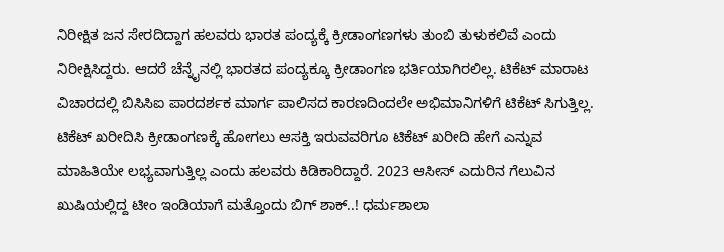ನಿರೀಕ್ಷಿತ ಜನ ಸೇರದಿದ್ದಾಗ ಹಲವರು ಭಾರತ ಪಂದ್ಯಕ್ಕೆ ಕ್ರೀಡಾಂಗಣಗಳು ತುಂಬಿ ತುಳುಕಲಿವೆ ಎಂದು ನಿರೀಕ್ಷಿಸಿದ್ದರು. ಆದರೆ ಚೆನ್ನೈನಲ್ಲಿ ಭಾರತದ ಪಂದ್ಯಕ್ಕೂ ಕ್ರೀಡಾಂಗಣ ಭರ್ತಿಯಾಗಿರಲಿಲ್ಲ. ಟಿಕೆಟ್‌ ಮಾರಾಟ ವಿಚಾರದಲ್ಲಿ ಬಿಸಿಸಿಐ ಪಾರದರ್ಶಕ ಮಾರ್ಗ ಪಾಲಿಸದ ಕಾರಣದಿಂದಲೇ ಅಭಿಮಾನಿಗಳಿಗೆ ಟಿಕೆಟ್‌ ಸಿಗುತ್ತಿಲ್ಲ. ಟಿಕೆಟ್‌ ಖರೀದಿಸಿ ಕ್ರೀಡಾಂಗಣಕ್ಕೆ ಹೋಗಲು ಆಸಕ್ತಿ ಇರುವವರಿಗೂ ಟಿಕೆಟ್‌ ಖರೀದಿ ಹೇಗೆ ಎನ್ನುವ ಮಾಹಿತಿಯೇ ಲಭ್ಯವಾಗುತ್ತಿಲ್ಲ ಎಂದು ಹಲವರು ಕಿಡಿಕಾರಿದ್ದಾರೆ. 2023 ಆಸೀಸ್ ಎದುರಿನ ಗೆಲುವಿನ ಖುಷಿಯಲ್ಲಿದ್ದ ಟೀಂ ಇಂಡಿಯಾಗೆ ಮತ್ತೊಂದು ಬಿಗ್‌ ಶಾಕ್..! ಧರ್ಮಶಾಲಾ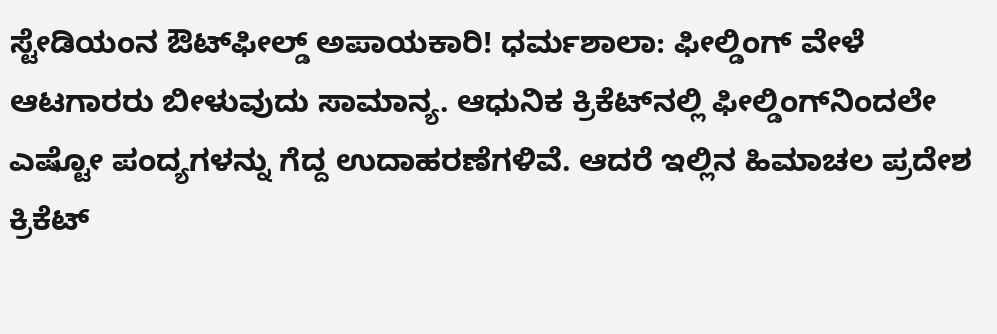ಸ್ಟೇಡಿಯಂನ ಔಟ್‌ಫೀಲ್ಡ್‌ ಅಪಾಯಕಾರಿ! ಧರ್ಮಶಾಲಾ: ಫೀಲ್ಡಿಂಗ್‌ ವೇಳೆ ಆಟಗಾರರು ಬೀಳುವುದು ಸಾಮಾನ್ಯ. ಆಧುನಿಕ ಕ್ರಿಕೆಟ್‌ನಲ್ಲಿ ಫೀಲ್ಡಿಂಗ್‌ನಿಂದಲೇ ಎಷ್ಟೋ ಪಂದ್ಯಗಳನ್ನು ಗೆದ್ದ ಉದಾಹರಣೆಗಳಿವೆ. ಆದರೆ ಇಲ್ಲಿನ ಹಿಮಾಚಲ ಪ್ರದೇಶ ಕ್ರಿಕೆಟ್‌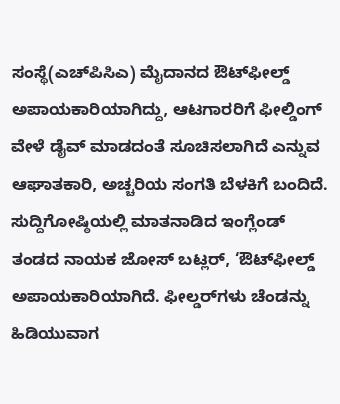ಸಂಸ್ಥೆ(ಎಚ್‌ಪಿಸಿಎ) ಮೈದಾನದ ಔಟ್‌ಫೀಲ್ಡ್‌ ಅಪಾಯಕಾರಿಯಾಗಿದ್ದು, ಆಟಗಾರರಿಗೆ ಫೀಲ್ಡಿಂಗ್‌ ವೇಳೆ ಡೈವ್‌ ಮಾಡದಂತೆ ಸೂಚಿಸಲಾಗಿದೆ ಎನ್ನುವ ಆಘಾತಕಾರಿ, ಅಚ್ಚರಿಯ ಸಂಗತಿ ಬೆಳಕಿಗೆ ಬಂದಿದೆ. ಸುದ್ದಿಗೋಷ್ಠಿಯಲ್ಲಿ ಮಾತನಾಡಿದ ಇಂಗ್ಲೆಂಡ್‌ ತಂಡದ ನಾಯಕ ಜೋಸ್‌ ಬಟ್ಲರ್‌, ‘ಔಟ್‌ಫೀಲ್ಡ್‌ ಅಪಾಯಕಾರಿಯಾಗಿದೆ. ಫೀಲ್ಡರ್‌ಗಳು ಚೆಂಡನ್ನು ಹಿಡಿಯುವಾಗ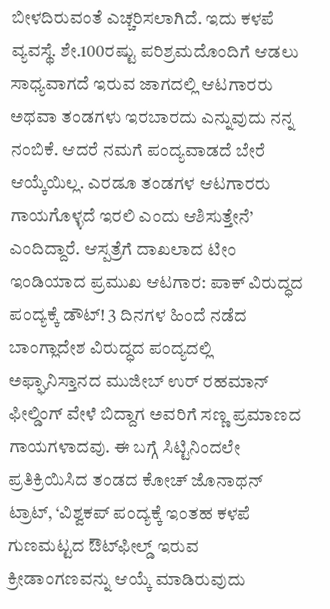ಬೀಳದಿರುವಂತೆ ಎಚ್ಚರಿಸಲಾಗಿದೆ. ಇದು ಕಳಪೆ ವ್ಯವಸ್ಥೆ. ಶೇ.100ರಷ್ಟು ಪರಿಶ್ರಮದೊಂದಿಗೆ ಆಡಲು ಸಾಧ್ಯವಾಗದೆ ಇರುವ ಜಾಗದಲ್ಲಿ ಆಟಗಾರರು ಅಥವಾ ತಂಡಗಳು ಇರಬಾರದು ಎನ್ನುವುದು ನನ್ನ ನಂಬಿಕೆ. ಆದರೆ ನಮಗೆ ಪಂದ್ಯವಾಡದೆ ಬೇರೆ ಆಯ್ಕೆಯಿಲ್ಲ. ಎರಡೂ ತಂಡಗಳ ಆಟಗಾರರು ಗಾಯಗೊಳ್ಳದೆ ಇರಲಿ ಎಂದು ಆಶಿಸುತ್ತೇನೆ’ ಎಂದಿದ್ದಾರೆ. ಆಸ್ಪತ್ರೆಗೆ ದಾಖಲಾದ ಟೀಂ ಇಂಡಿಯಾದ ಪ್ರಮುಖ ಆಟಗಾರ: ಪಾಕ್‌ ವಿರುದ್ಧದ ಪಂದ್ಯಕ್ಕೆ ಡೌಟ್‌! 3 ದಿನಗಳ ಹಿಂದೆ ನಡೆದ ಬಾಂಗ್ಲಾದೇಶ ವಿರುದ್ಧದ ಪಂದ್ಯದಲ್ಲಿ ಅಫ್ಘಾನಿಸ್ತಾನದ ಮುಜೀಬ್‌ ಉರ್‌ ರಹಮಾನ್‌ ಫೀಲ್ಡಿಂಗ್‌ ವೇಳೆ ಬಿದ್ದಾಗ ಅವರಿಗೆ ಸಣ್ಣ ಪ್ರಮಾಣದ ಗಾಯಗಳಾದವು. ಈ ಬಗ್ಗೆ ಸಿಟ್ಟಿನಿಂದಲೇ ಪ್ರತಿಕ್ರಿಯಿಸಿದ ತಂಡದ ಕೋಚ್‌ ಜೊನಾಥನ್‌ ಟ್ರಾಟ್‌, ‘ವಿಶ್ವಕಪ್ ಪಂದ್ಯಕ್ಕೆ ಇಂತಹ ಕಳಪೆ ಗುಣಮಟ್ಟದ ಔಟ್‌ಫೀಲ್ಡ್‌ ಇರುವ ಕ್ರೀಡಾಂಗಣವನ್ನು ಆಯ್ಕೆ ಮಾಡಿರುವುದು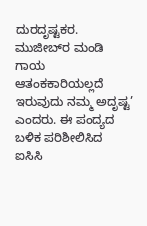ದುರದೃಷ್ಟಕರ. ಮುಜೀಬ್‌ರ ಮಂಡಿ ಗಾಯ ಆತಂಕಕಾರಿಯಲ್ಲದೆ ಇರುವುದು ನಮ್ಮ ಅದೃಷ್ಟ’ ಎಂದರು. ಈ ಪಂದ್ಯದ ಬಳಿಕ ಪರಿಶೀಲಿಸಿದ ಐಸಿಸಿ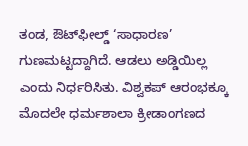ತಂಡ, ಔಟ್‌ಫೀಲ್ಡ್‌ ‘ಸಾಧಾರಣ’ ಗುಣಮಟ್ಟದ್ದಾಗಿದೆ. ಆಡಲು ಅಡ್ಡಿಯಿಲ್ಲ ಎಂದು ನಿರ್ಧರಿಸಿತು. ವಿಶ್ವಕಪ್‌ ಆರಂಭಕ್ಕೂ ಮೊದಲೇ ಧರ್ಮಶಾಲಾ ಕ್ರೀಡಾಂಗಣದ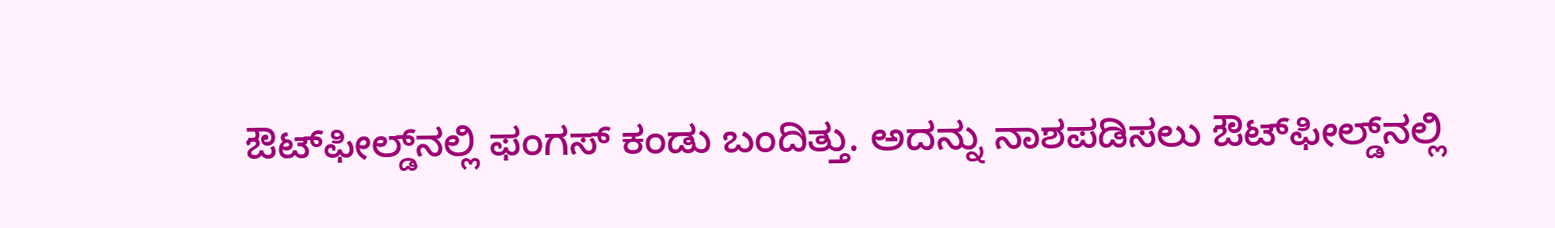ಔಟ್‌ಫೀಲ್ಡ್‌ನಲ್ಲಿ ಫಂಗಸ್‌ ಕಂಡು ಬಂದಿತ್ತು. ಅದನ್ನು ನಾಶಪಡಿಸಲು ಔಟ್‌ಫೀಲ್ಡ್‌ನಲ್ಲಿ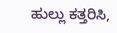ಹುಲ್ಲು ಕತ್ತರಿಸಿ,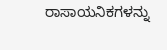ರಾಸಾಯನಿಕಗಳನ್ನು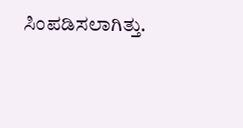ಸಿಂಪಡಿಸಲಾಗಿತ್ತು.